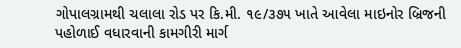ગોપાલગ્રામથી ચલાલા રોડ પર કિ.મી. ૧૯/૩૭૫ ખાતે આવેલા માઇનોર બ્રિજની પહોળાઈ વધારવાની કામગીરી માર્ગ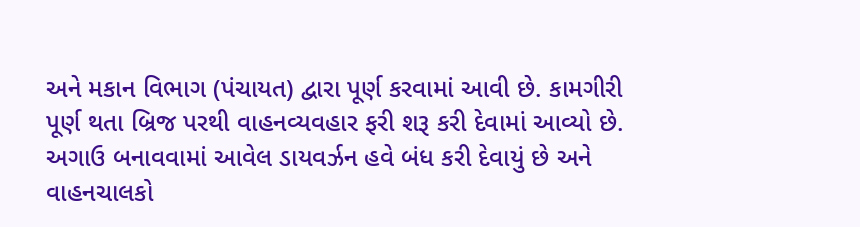અને મકાન વિભાગ (પંચાયત) દ્વારા પૂર્ણ કરવામાં આવી છે. કામગીરી પૂર્ણ થતા બ્રિજ પરથી વાહનવ્યવહાર ફરી શરૂ કરી દેવામાં આવ્યો છે. અગાઉ બનાવવામાં આવેલ ડાયવર્ઝન હવે બંધ કરી દેવાયું છે અને વાહનચાલકો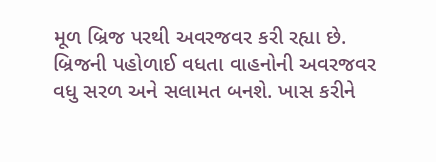મૂળ બ્રિજ પરથી અવરજવર કરી રહ્યા છે. બ્રિજની પહોળાઈ વધતા વાહનોની અવરજવર વધુ સરળ અને સલામત બનશે. ખાસ કરીને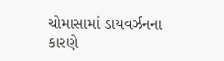ચોમાસામાં ડાયવર્ઝનના કારણે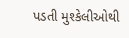પડતી મુશ્કેલીઓથી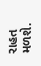રાહત મળશે.